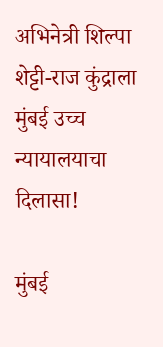अभिनेत्री शिल्पा शेट्टी-राज कुंद्राला मुंबई उच्च न्यायालयाचा दिलासा!

मुंबई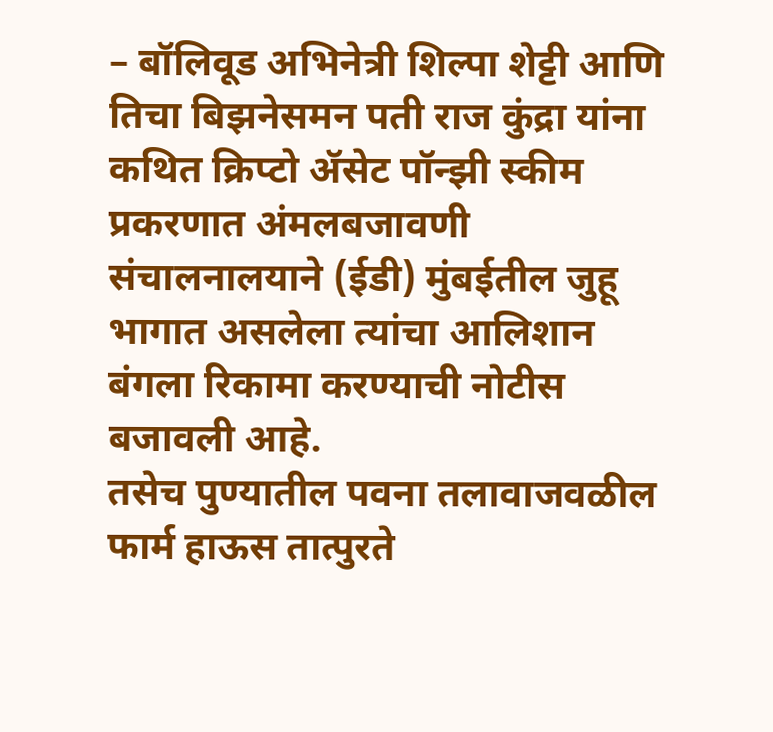– बॉलिवूड अभिनेत्री शिल्पा शेट्टी आणि तिचा बिझनेसमन पती राज कुंद्रा यांना कथित क्रिप्टो ॲसेट पॉन्झी स्कीम प्रकरणात अंमलबजावणी संचालनालयाने (ईडी) मुंबईतील जुहू भागात असलेला त्यांचा आलिशान बंगला रिकामा करण्याची नोटीस बजावली आहे.
तसेच पुण्यातील पवना तलावाजवळील फार्म हाऊस तात्पुरते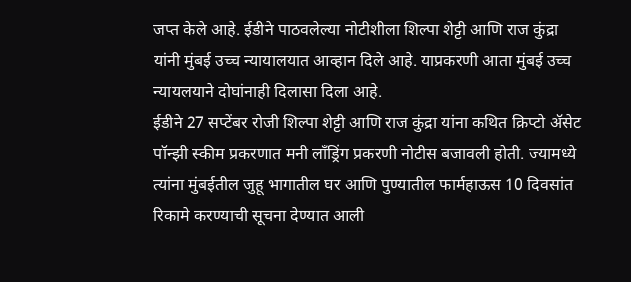जप्त केले आहे. ईडीने पाठवलेल्या नोटीशीला शिल्पा शेट्टी आणि राज कुंद्रा यांनी मुंबई उच्च न्यायालयात आव्हान दिले आहे. याप्रकरणी आता मुंबई उच्च न्यायलयाने दोघांनाही दिलासा दिला आहे.
ईडीने 27 सप्टेंबर रोजी शिल्पा शेट्टी आणि राज कुंद्रा यांना कथित क्रिप्टो ॲसेट पॉन्झी स्कीम प्रकरणात मनी लाँड्रिंग प्रकरणी नोटीस बजावली होती. ज्यामध्ये त्यांना मुंबईतील जुहू भागातील घर आणि पुण्यातील फार्महाऊस 10 दिवसांत रिकामे करण्याची सूचना देण्यात आली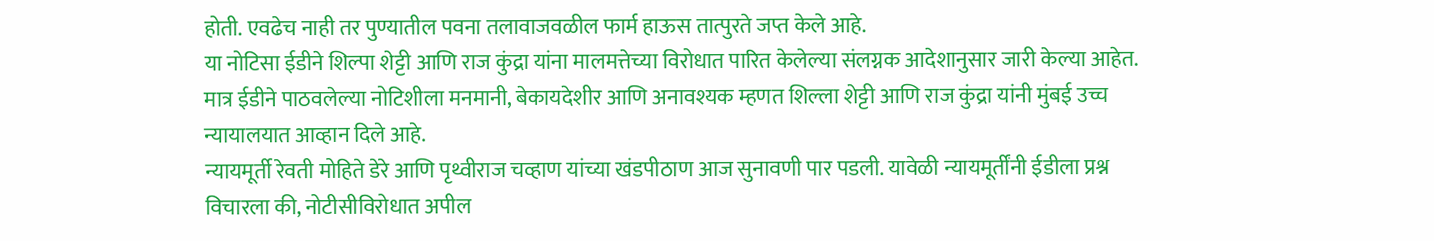होती. एवढेच नाही तर पुण्यातील पवना तलावाजवळील फार्म हाऊस तात्पुरते जप्त केले आहे.
या नोटिसा ईडीने शिल्पा शेट्टी आणि राज कुंद्रा यांना मालमत्तेच्या विरोधात पारित केलेल्या संलग्नक आदेशानुसार जारी केल्या आहेत. मात्र ईडीने पाठवलेल्या नोटिशीला मनमानी, बेकायदेशीर आणि अनावश्यक म्हणत शिल्ला शेट्टी आणि राज कुंद्रा यांनी मुंबई उच्च न्यायालयात आव्हान दिले आहे.
न्यायमूर्ती रेवती मोहिते डेरे आणि पृथ्वीराज चव्हाण यांच्या खंडपीठाण आज सुनावणी पार पडली. यावेळी न्यायमूर्तींनी ईडीला प्रश्न विचारला की, नोटीसीविरोधात अपील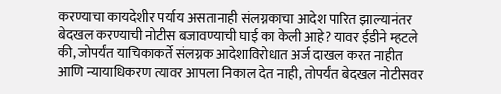करण्याचा कायदेशीर पर्याय असतानाही संलग्नकाचा आदेश पारित झाल्यानंतर बेदखल करण्याची नोटीस बजावण्याची घाई का केली आहे? यावर ईडीने म्हटले की, जोपर्यंत याचिकाकर्ते संलग्नक आदेशाविरोधात अर्ज दाखल करत नाहीत आणि न्यायाधिकरण त्यावर आपला निकाल देत नाही, तोपर्यंत बेदखल नोटीसवर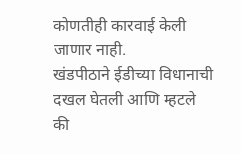कोणतीही कारवाई केली जाणार नाही.
खंडपीठाने ईडीच्या विधानाची दखल घेतली आणि म्हटले की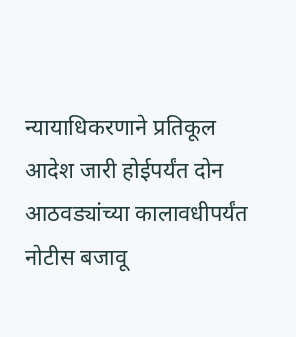न्यायाधिकरणाने प्रतिकूल आदेश जारी होईपर्यंत दोन आठवड्यांच्या कालावधीपर्यंत नोटीस बजावू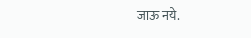जाऊ नये.